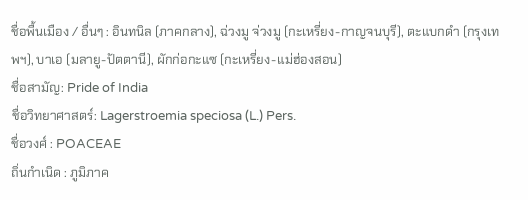ชื่อพื้นเมือง / อื่นๆ : อินทนิล (ภาคกลาง), ฉ่วงมู จ่วงมู (กะเหรี่ยง-กาญจนบุรี), ตะแบกดำ (กรุงเทพฯ), บาเอ (มลายู-ปัตตานี), ผักก่อกะแซ (กะเหรี่ยง-แม่ฮ่องสอน)
ชื่อสามัญ: Pride of India
ชื่อวิทยาศาสตร์: Lagerstroemia speciosa (L.) Pers.
ชื่อวงศ์ : POACEAE
ถิ่นกำเนิด : ภูมิภาค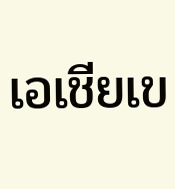เอเชียเข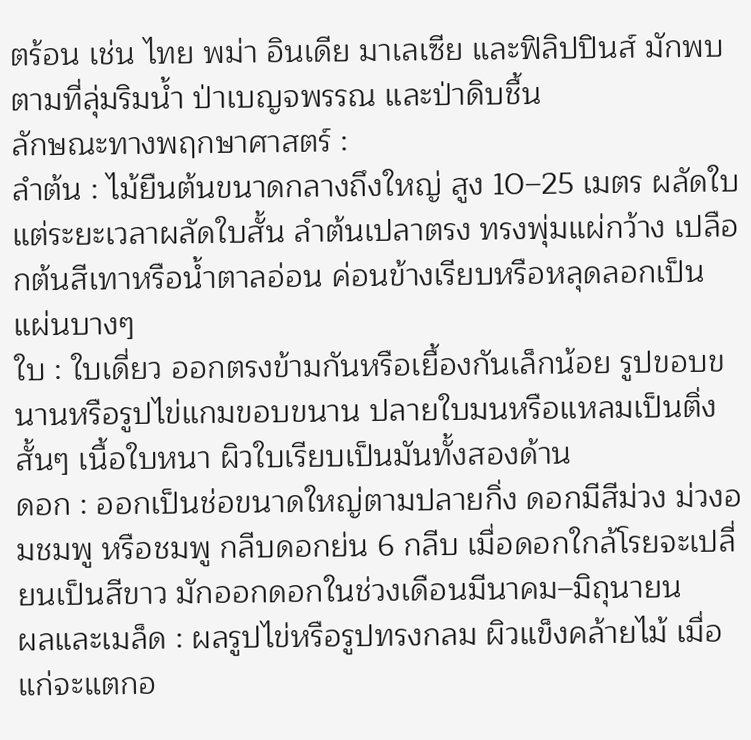ตร้อน เช่น ไทย พม่า อินเดีย มาเลเซีย และฟิลิปปินส์ มักพบตามที่ลุ่มริมน้ำ ป่าเบญจพรรณ และป่าดิบชื้น
ลักษณะทางพฤกษาศาสตร์ :
ลำต้น : ไม้ยืนต้นขนาดกลางถึงใหญ่ สูง 10–25 เมตร ผลัดใบแต่ระยะเวลาผลัดใบสั้น ลำต้นเปลาตรง ทรงพุ่มแผ่กว้าง เปลือกต้นสีเทาหรือน้ำตาลอ่อน ค่อนข้างเรียบหรือหลุดลอกเป็นแผ่นบางๆ
ใบ : ใบเดี่ยว ออกตรงข้ามกันหรือเยื้องกันเล็กน้อย รูปขอบขนานหรือรูปไข่แกมขอบขนาน ปลายใบมนหรือแหลมเป็นติ่งสั้นๆ เนื้อใบหนา ผิวใบเรียบเป็นมันทั้งสองด้าน
ดอก : ออกเป็นช่อขนาดใหญ่ตามปลายกิ่ง ดอกมีสีม่วง ม่วงอมชมพู หรือชมพู กลีบดอกย่น 6 กลีบ เมื่อดอกใกล้โรยจะเปลี่ยนเป็นสีขาว มักออกดอกในช่วงเดือนมีนาคม–มิถุนายน
ผลและเมล็ด : ผลรูปไข่หรือรูปทรงกลม ผิวแข็งคล้ายไม้ เมื่อแก่จะแตกอ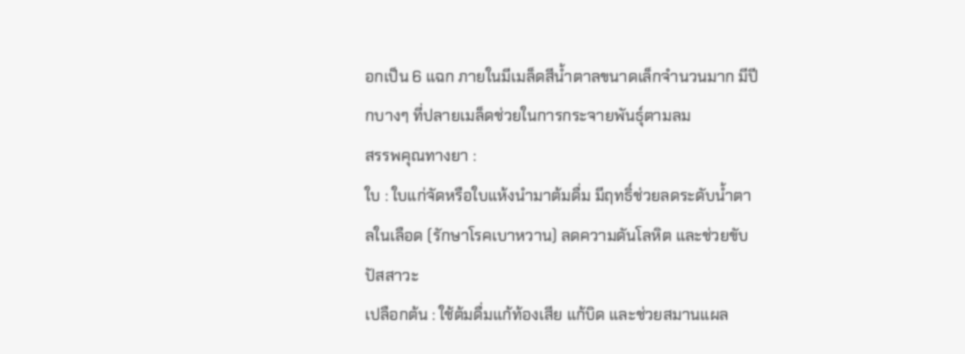อกเป็น 6 แฉก ภายในมีเมล็ดสีน้ำตาลขนาดเล็กจำนวนมาก มีปีกบางๆ ที่ปลายเมล็ดช่วยในการกระจายพันธุ์ตามลม
สรรพคุณทางยา :
ใบ : ใบแก่จัดหรือใบแห้งนำมาต้มดื่ม มีฤทธิ์ช่วยลดระดับน้ำตาลในเลือด (รักษาโรคเบาหวาน) ลดความดันโลหิต และช่วยขับปัสสาวะ
เปลือกต้น : ใช้ต้มดื่มแก้ท้องเสีย แก้บิด และช่วยสมานแผล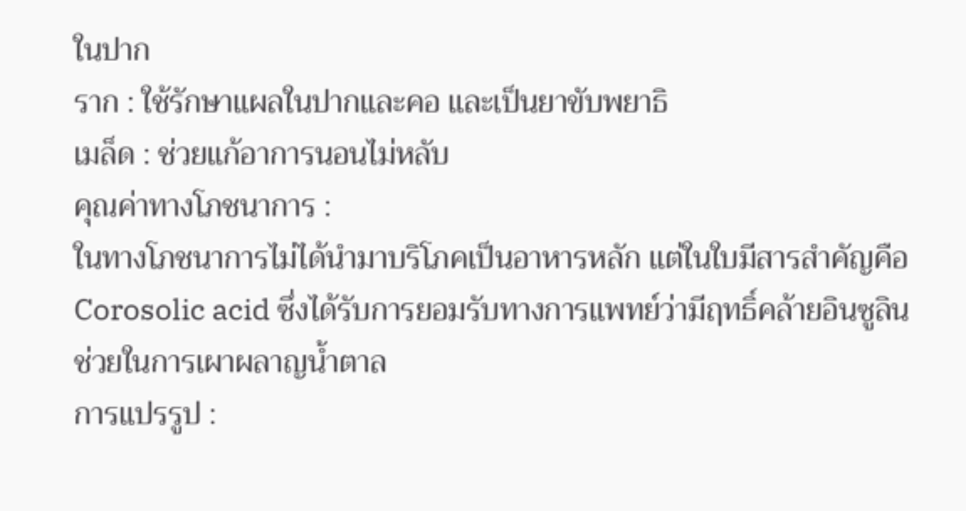ในปาก
ราก : ใช้รักษาแผลในปากและคอ และเป็นยาขับพยาธิ
เมล็ด : ช่วยแก้อาการนอนไม่หลับ
คุณค่าทางโภชนาการ :
ในทางโภชนาการไม่ได้นำมาบริโภคเป็นอาหารหลัก แต่ในใบมีสารสำคัญคือ Corosolic acid ซึ่งได้รับการยอมรับทางการแพทย์ว่ามีฤทธิ์คล้ายอินซูลิน ช่วยในการเผาผลาญน้ำตาล
การแปรรูป :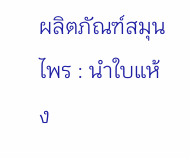ผลิตภัณฑ์สมุนไพร : นำใบแห้ง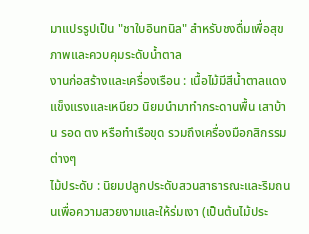มาแปรรูปเป็น "ชาใบอินทนิล" สำหรับชงดื่มเพื่อสุขภาพและควบคุมระดับน้ำตาล
งานก่อสร้างและเครื่องเรือน : เนื้อไม้มีสีน้ำตาลแดง แข็งแรงและเหนียว นิยมนำมาทำกระดานพื้น เสาบ้าน รอด ตง หรือทำเรือขุด รวมถึงเครื่องมือกสิกรรมต่างๆ
ไม้ประดับ : นิยมปลูกประดับสวนสาธารณะและริมถนนเพื่อความสวยงามและให้ร่มเงา (เป็นต้นไม้ประ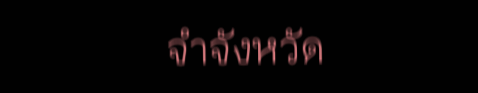จำจังหวัด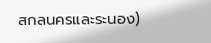สกลนครและระนอง)